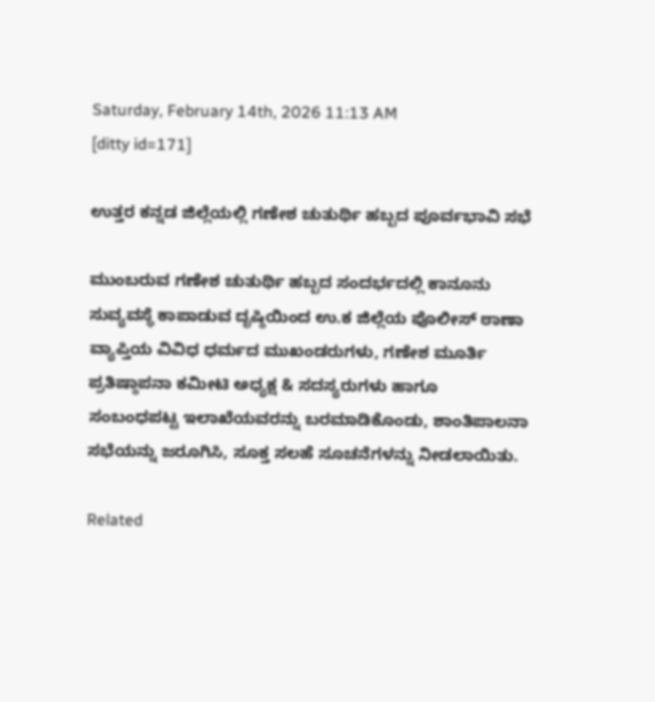Saturday, February 14th, 2026 11:13 AM
[ditty id=171]

ಉತ್ತರ ಕನ್ನಡ ಜಿಲ್ಲೆಯಲ್ಲಿ ಗಣೇಶ ಚುತುರ್ಥಿ ಹಬ್ಬದ ಪೂರ್ವಭಾವಿ ಸಭೆ

ಮುಂಬರುವ ಗಣೇಶ ಚುತುರ್ಥಿ ಹಬ್ಬದ ಸಂದರ್ಭದಲ್ಲಿ ಕಾನೂನು ಸುವ್ಯವಸ್ಥೆ ಕಾಪಾಡುವ ದೃಷ್ಠಿಯಿಂದ ಉ.ಕ ಜಿಲ್ಲೆಯ ಪೊಲೀಸ್‌ ಠಾಣಾ ವ್ಯಾಪ್ತಿಯ ವಿವಿಧ ಧರ್ಮದ ಮುಖಂಡರುಗಳು, ಗಣೇಶ ಮೂರ್ತಿ ಪ್ರತಿಷ್ಠಾಪನಾ ಕಮೀಟಿ ಅಧ್ಯಕ್ಷ & ಸದಸ್ಯರುಗಳು ಹಾಗೂ ಸಂಬಂಧಪಟ್ಟ ಇಲಾಖೆಯವರನ್ನು ಬರಮಾಡಿಕೊಂಡು, ಶಾಂತಿಪಾಲನಾ ಸಭೆಯನ್ನು ಜರೂಗಿಸಿ, ಸೂಕ್ತ ಸಲಹೆ ಸೂಚನೆಗಳನ್ನು ನೀಡಲಾಯಿತು.

Related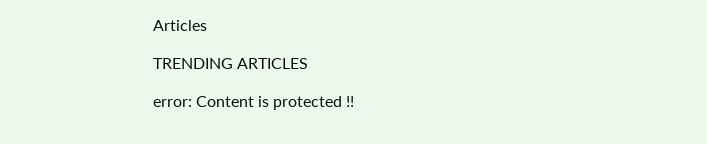Articles

TRENDING ARTICLES

error: Content is protected !!